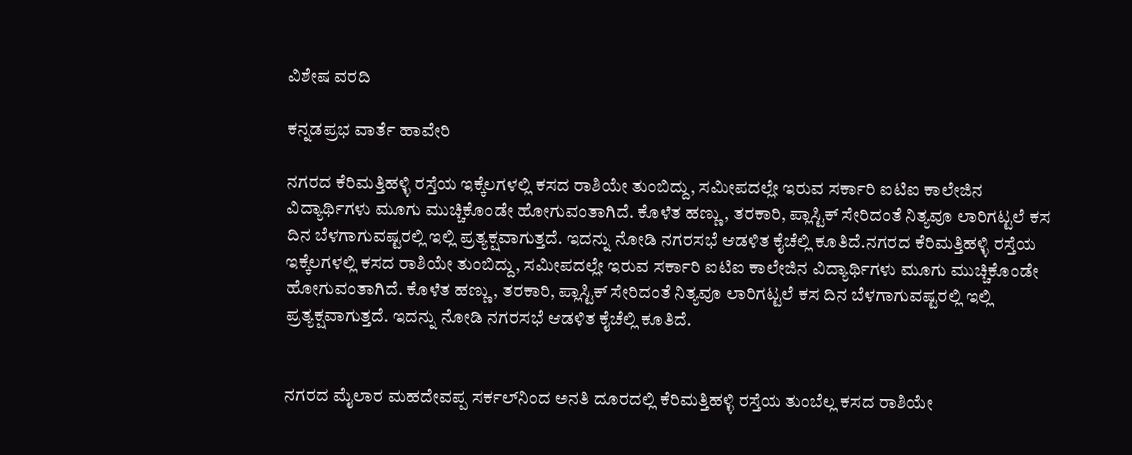ವಿಶೇಷ ವರದಿ

ಕನ್ನಡಪ್ರಭ ವಾರ್ತೆ ಹಾವೇರಿ

ನಗರದ ಕೆರಿಮತ್ತಿಹಳ್ಳಿ ರಸ್ತೆಯ ಇಕ್ಕೆಲಗಳಲ್ಲಿ ಕಸದ ರಾಶಿಯೇ ತುಂಬಿದ್ದು, ಸಮೀಪದಲ್ಲೇ ಇರುವ ಸರ್ಕಾರಿ ಐಟಿಐ ಕಾಲೇಜಿನ ವಿದ್ಯಾರ್ಥಿಗಳು ಮೂಗು ಮುಚ್ಚಿಕೊಂಡೇ ಹೋಗುವಂತಾಗಿದೆ. ಕೊಳೆತ ಹಣ್ಣು, ತರಕಾರಿ, ಪ್ಲಾಸ್ಟಿಕ್‌ ಸೇರಿದಂತೆ ನಿತ್ಯವೂ ಲಾರಿಗಟ್ಟಲೆ ಕಸ ದಿನ ಬೆಳಗಾಗುವಷ್ಟರಲ್ಲಿ ಇಲ್ಲಿ ಪ್ರತ್ಯಕ್ಷವಾಗುತ್ತದೆ. ಇದನ್ನು ನೋಡಿ ನಗರಸಭೆ ಆಡಳಿತ ಕೈಚೆಲ್ಲಿ ಕೂತಿದೆ.ನಗರದ ಕೆರಿಮತ್ತಿಹಳ್ಳಿ ರಸ್ತೆಯ ಇಕ್ಕೆಲಗಳಲ್ಲಿ ಕಸದ ರಾಶಿಯೇ ತುಂಬಿದ್ದು, ಸಮೀಪದಲ್ಲೇ ಇರುವ ಸರ್ಕಾರಿ ಐಟಿಐ ಕಾಲೇಜಿನ ವಿದ್ಯಾರ್ಥಿಗಳು ಮೂಗು ಮುಚ್ಚಿಕೊಂಡೇ ಹೋಗುವಂತಾಗಿದೆ. ಕೊಳೆತ ಹಣ್ಣು, ತರಕಾರಿ, ಪ್ಲಾಸ್ಟಿಕ್‌ ಸೇರಿದಂತೆ ನಿತ್ಯವೂ ಲಾರಿಗಟ್ಟಲೆ ಕಸ ದಿನ ಬೆಳಗಾಗುವಷ್ಟರಲ್ಲಿ ಇಲ್ಲಿ ಪ್ರತ್ಯಕ್ಷವಾಗುತ್ತದೆ. ಇದನ್ನು ನೋಡಿ ನಗರಸಭೆ ಆಡಳಿತ ಕೈಚೆಲ್ಲಿ ಕೂತಿದೆ.


ನಗರದ ಮೈಲಾರ ಮಹದೇವಪ್ಪ ಸರ್ಕಲ್‌ನಿಂದ ಅನತಿ ದೂರದಲ್ಲಿ ಕೆರಿಮತ್ತಿಹಳ್ಳಿ ರಸ್ತೆಯ ತುಂಬೆಲ್ಲ ಕಸದ ರಾಶಿಯೇ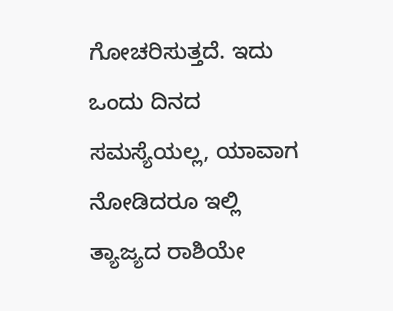ಗೋಚರಿಸುತ್ತದೆ. ಇದು ಒಂದು ದಿನದ ಸಮಸ್ಯೆಯಲ್ಲ, ಯಾವಾಗ ನೋಡಿದರೂ ಇಲ್ಲಿ ತ್ಯಾಜ್ಯದ ರಾಶಿಯೇ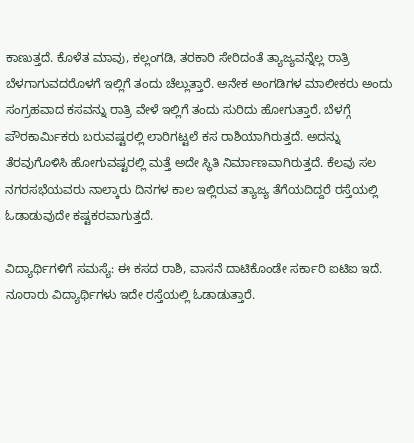ಕಾಣುತ್ತದೆ. ಕೊಳೆತ ಮಾವು, ಕಲ್ಲಂಗಡಿ, ತರಕಾರಿ ಸೇರಿದಂತೆ ತ್ಯಾಜ್ಯವನ್ನೆಲ್ಲ ರಾತ್ರಿ ಬೆಳಗಾಗುವದರೊಳಗೆ ಇಲ್ಲಿಗೆ ತಂದು ಚೆಲ್ಲುತ್ತಾರೆ. ಅನೇಕ ಅಂಗಡಿಗಳ ಮಾಲೀಕರು ಅಂದು ಸಂಗ್ರಹವಾದ ಕಸವನ್ನು ರಾತ್ರಿ ವೇಳೆ ಇಲ್ಲಿಗೆ ತಂದು ಸುರಿದು ಹೋಗುತ್ತಾರೆ. ಬೆಳಗ್ಗೆ ಪೌರಕಾರ್ಮಿಕರು ಬರುವಷ್ಟರಲ್ಲಿ ಲಾರಿಗಟ್ಟಲೆ ಕಸ ರಾಶಿಯಾಗಿರುತ್ತದೆ. ಅದನ್ನು ತೆರವುಗೊಳಿಸಿ ಹೋಗುವಷ್ಟರಲ್ಲಿ ಮತ್ತೆ ಅದೇ ಸ್ಥಿತಿ ನಿರ್ಮಾಣವಾಗಿರುತ್ತದೆ. ಕೆಲವು ಸಲ ನಗರಸಭೆಯವರು ನಾಲ್ಕಾರು ದಿನಗಳ ಕಾಲ ಇಲ್ಲಿರುವ ತ್ಯಾಜ್ಯ ತೆಗೆಯದಿದ್ದರೆ ರಸ್ತೆಯಲ್ಲಿ ಓಡಾಡುವುದೇ ಕಷ್ಟಕರವಾಗುತ್ತದೆ.

ವಿದ್ಯಾರ್ಥಿಗಳಿಗೆ ಸಮಸ್ಯೆ: ಈ ಕಸದ ರಾಶಿ, ವಾಸನೆ ದಾಟಿಕೊಂಡೇ ಸರ್ಕಾರಿ ಐಟಿಐ ಇದೆ. ನೂರಾರು ವಿದ್ಯಾರ್ಥಿಗಳು ಇದೇ ರಸ್ತೆಯಲ್ಲಿ ಓಡಾಡುತ್ತಾರೆ.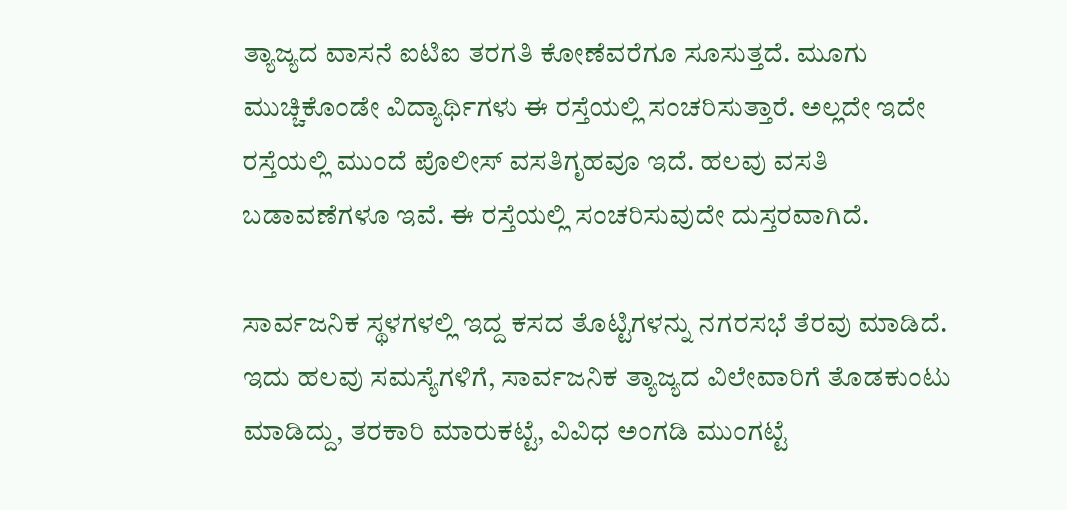ತ್ಯಾಜ್ಯದ ವಾಸನೆ ಐಟಿಐ ತರಗತಿ ಕೋಣೆವರೆಗೂ ಸೂಸುತ್ತದೆ. ಮೂಗು ಮುಚ್ಚಿಕೊಂಡೇ ವಿದ್ಯಾರ್ಥಿಗಳು ಈ ರಸ್ತೆಯಲ್ಲಿ ಸಂಚರಿಸುತ್ತಾರೆ. ಅಲ್ಲದೇ ಇದೇ ರಸ್ತೆಯಲ್ಲಿ ಮುಂದೆ ಪೊಲೀಸ್‌ ವಸತಿಗೃಹವೂ ಇದೆ. ಹಲವು ವಸತಿ ಬಡಾವಣೆಗಳೂ ಇವೆ. ಈ ರಸ್ತೆಯಲ್ಲಿ ಸಂಚರಿಸುವುದೇ ದುಸ್ತರವಾಗಿದೆ.

ಸಾರ್ವಜನಿಕ ಸ್ಥಳಗಳಲ್ಲಿ ಇದ್ದ ಕಸದ ತೊಟ್ಟಿಗಳನ್ನು ನಗರಸಭೆ ತೆರವು ಮಾಡಿದೆ. ಇದು ಹಲವು ಸಮಸ್ಯೆಗಳಿಗೆ, ಸಾರ್ವಜನಿಕ ತ್ಯಾಜ್ಯದ ವಿಲೇವಾರಿಗೆ ತೊಡಕುಂಟು ಮಾಡಿದ್ದು, ತರಕಾರಿ ಮಾರುಕಟ್ಟೆ, ವಿವಿಧ ಅಂಗಡಿ ಮುಂಗಟ್ಟೆ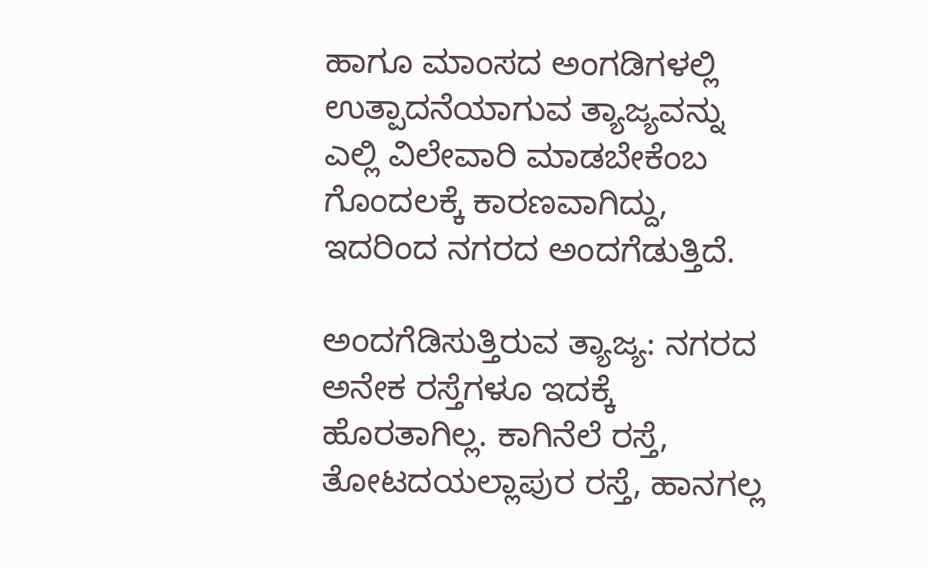ಹಾಗೂ ಮಾಂಸದ ಅಂಗಡಿಗಳಲ್ಲಿ ಉತ್ಪಾದನೆಯಾಗುವ ತ್ಯಾಜ್ಯವನ್ನು ಎಲ್ಲಿ ವಿಲೇವಾರಿ ಮಾಡಬೇಕೆಂಬ ಗೊಂದಲಕ್ಕೆ ಕಾರಣವಾಗಿದ್ದು, ಇದರಿಂದ ನಗರದ ಅಂದಗೆಡುತ್ತಿದೆ.

ಅಂದಗೆಡಿಸುತ್ತಿರುವ ತ್ಯಾಜ್ಯ: ನಗರದ ಅನೇಕ ರಸ್ತೆಗಳೂ ಇದಕ್ಕೆ ಹೊರತಾಗಿಲ್ಲ. ಕಾಗಿನೆಲೆ ರಸ್ತೆ, ತೋಟದಯಲ್ಲಾಪುರ ರಸ್ತೆ, ಹಾನಗಲ್ಲ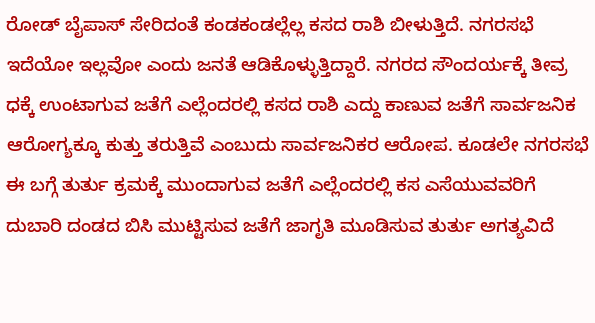ರೋಡ್‌ ಬೈಪಾಸ್‌ ಸೇರಿದಂತೆ ಕಂಡಕಂಡಲ್ಲೆಲ್ಲ ಕಸದ ರಾಶಿ ಬೀಳುತ್ತಿದೆ. ನಗರಸಭೆ ಇದೆಯೋ ಇಲ್ಲವೋ ಎಂದು ಜನತೆ ಆಡಿಕೊಳ್ಳುತ್ತಿದ್ದಾರೆ. ನಗರದ ಸೌಂದರ್ಯಕ್ಕೆ ತೀವ್ರ ಧಕ್ಕೆ ಉಂಟಾಗುವ ಜತೆಗೆ ಎಲ್ಲೆಂದರಲ್ಲಿ ಕಸದ ರಾಶಿ ಎದ್ದು ಕಾಣುವ ಜತೆಗೆ ಸಾರ್ವಜನಿಕ ಆರೋಗ್ಯಕ್ಕೂ ಕುತ್ತು ತರುತ್ತಿವೆ ಎಂಬುದು ಸಾರ್ವಜನಿಕರ ಆರೋಪ. ಕೂಡಲೇ ನಗರಸಭೆ ಈ ಬಗ್ಗೆ ತುರ್ತು ಕ್ರಮಕ್ಕೆ ಮುಂದಾಗುವ ಜತೆಗೆ ಎಲ್ಲೆಂದರಲ್ಲಿ ಕಸ ಎಸೆಯುವವರಿಗೆ ದುಬಾರಿ ದಂಡದ ಬಿಸಿ ಮುಟ್ಟಿಸುವ ಜತೆಗೆ ಜಾಗೃತಿ ಮೂಡಿಸುವ ತುರ್ತು ಅಗತ್ಯವಿದೆ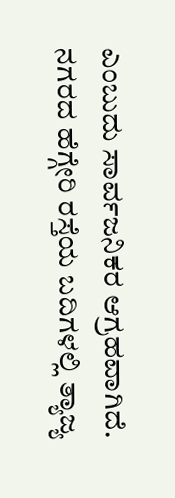ಎಂಬುದು ಸಾರ್ವಜನಿಕರ ಆಗ್ರಹವಾಗಿದೆ. ನಗರದ ಹೆಗ್ಗೇರಿ ರಸ್ತೆಯ ಬದಿಗಳಲ್ಲಿ ತ್ಯಾಜ್ಯ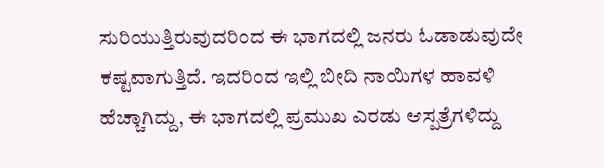ಸುರಿಯುತ್ತಿರುವುದರಿಂದ ಈ ಭಾಗದಲ್ಲಿ ಜನರು ಓಡಾಡುವುದೇ ಕಷ್ಟವಾಗುತ್ತಿದೆ. ಇದರಿಂದ ಇಲ್ಲಿ ಬೀದಿ ನಾಯಿಗಳ ಹಾವಳಿ ಹೆಚ್ಚಾಗಿದ್ದು, ಈ ಭಾಗದಲ್ಲಿ ಪ್ರಮುಖ ಎರಡು ಆಸ್ಪತ್ರೆಗಳಿದ್ದು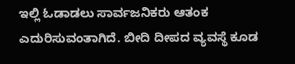ಇಲ್ಲಿ ಓಡಾಡಲು ಸಾರ್ವಜನಿಕರು ಆತಂಕ ಎದುರಿಸುವಂತಾಗಿದೆ. ಬೀದಿ ದೀಪದ ವ್ಯವಸ್ಥೆ ಕೂಡ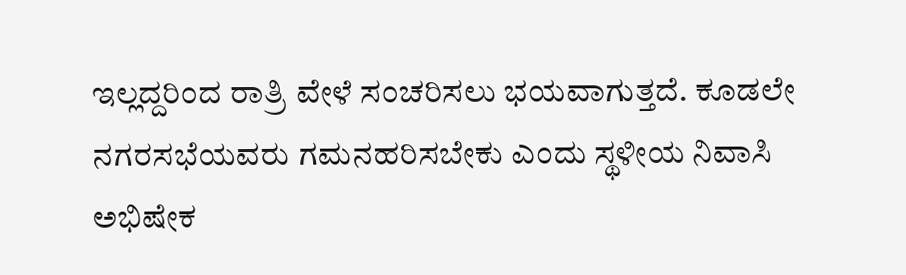ಇಲ್ಲದ್ದರಿಂದ ರಾತ್ರಿ ವೇಳೆ ಸಂಚರಿಸಲು ಭಯವಾಗುತ್ತದೆ. ಕೂಡಲೇ ನಗರಸಭೆಯವರು ಗಮನಹರಿಸಬೇಕು ಎಂದು ಸ್ಥಳೀಯ ನಿವಾಸಿ ಅಭಿಷೇಕ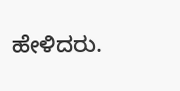ಹೇಳಿದರು.